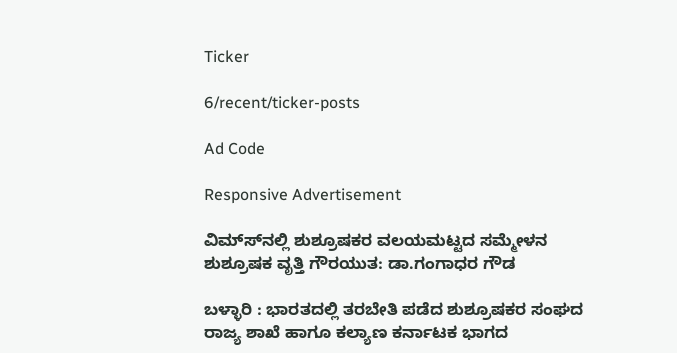Ticker

6/recent/ticker-posts

Ad Code

Responsive Advertisement

ವಿಮ್ಸ್‍ನಲ್ಲಿ ಶುಶ್ರೂಷಕರ ವಲಯಮಟ್ಟದ ಸಮ್ಮೇಳನ ಶುಶ್ರೂಷಕ ವೃತ್ತಿ ಗೌರಯುತ: ಡಾ.ಗಂಗಾಧರ ಗೌಡ

ಬಳ್ಳಾರಿ : ಭಾರತದಲ್ಲಿ ತರಬೇತಿ ಪಡೆದ ಶುಶ್ರೂಷಕರ ಸಂಘದ ರಾಜ್ಯ ಶಾಖೆ ಹಾಗೂ ಕಲ್ಯಾಣ ಕರ್ನಾಟಕ ಭಾಗದ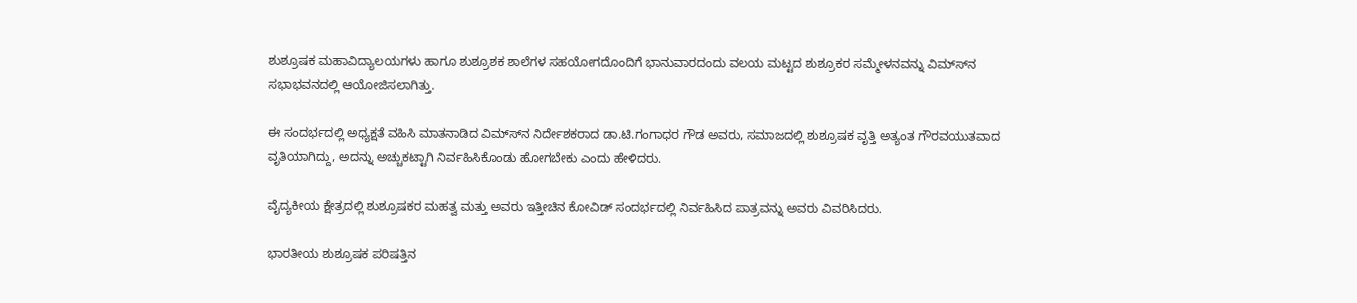ಶುಶ್ರೂಷಕ ಮಹಾವಿದ್ಯಾಲಯಗಳು ಹಾಗೂ ಶುಶ್ರೂಶಕ ಶಾಲೆಗಳ ಸಹಯೋಗದೊಂದಿಗೆ ಭಾನುವಾರದಂದು ವಲಯ ಮಟ್ಟದ ಶುಶ್ರೂಕರ ಸಮ್ಮೇಳನವನ್ನು ವಿಮ್ಸ್‍ನ ಸಭಾಭವನದಲ್ಲಿ ಆಯೋಜಿಸಲಾಗಿತ್ತು.

ಈ ಸಂದರ್ಭದಲ್ಲಿ ಅಧ್ಯಕ್ಷತೆ ವಹಿಸಿ ಮಾತನಾಡಿದ ವಿಮ್ಸ್‍ನ ನಿರ್ದೇಶಕರಾದ ಡಾ.ಟಿ.ಗಂಗಾಧರ ಗೌಡ ಅವರು, ಸಮಾಜದಲ್ಲಿ ಶುಶ್ರೂಷಕ ವೃತ್ತಿ ಅತ್ಯಂತ ಗೌರವಯುತವಾದ ವೃತಿಯಾಗಿದ್ದು, ಅದನ್ನು ಅಚ್ಚುಕಟ್ಟಾಗಿ ನಿರ್ವಹಿಸಿಕೊಂಡು ಹೋಗಬೇಕು ಎಂದು ಹೇಳಿದರು.

ವೈದ್ಯಕೀಯ ಕ್ಷೇತ್ರದಲ್ಲಿ ಶುಶ್ರೂಷಕರ ಮಹತ್ವ ಮತ್ತು ಅವರು ಇತ್ತೀಚಿನ ಕೋವಿಡ್ ಸಂದರ್ಭದಲ್ಲಿ ನಿರ್ವಹಿಸಿದ ಪಾತ್ರವನ್ನು ಅವರು ವಿವರಿಸಿದರು.

ಭಾರತೀಯ ಶುಶ್ರೂಷಕ ಪರಿಷತ್ತಿನ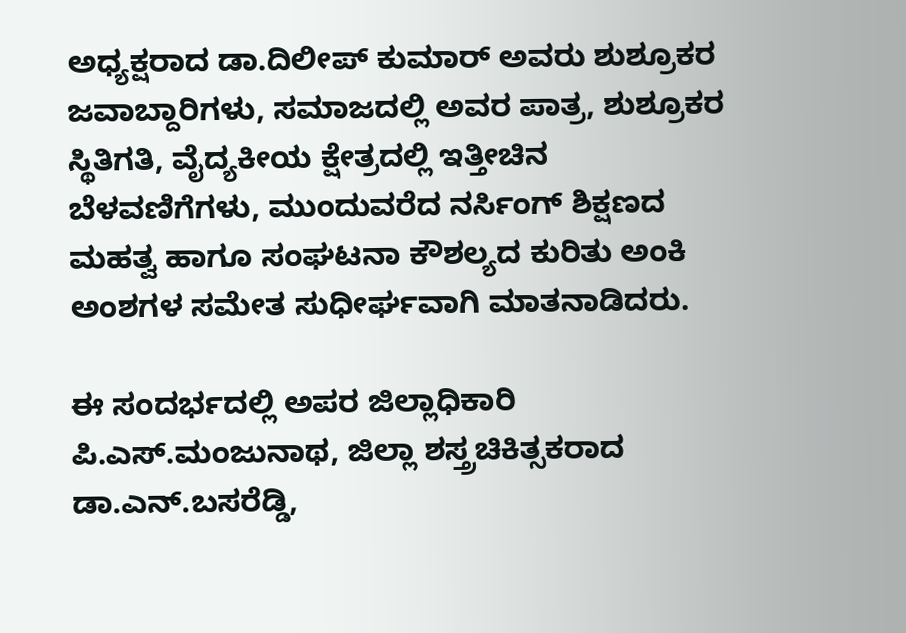ಅಧ್ಯಕ್ಷರಾದ ಡಾ.ದಿಲೀಪ್ ಕುಮಾರ್ ಅವರು ಶುಶ್ರೂಕರ ಜವಾಬ್ದಾರಿಗಳು, ಸಮಾಜದಲ್ಲಿ ಅವರ ಪಾತ್ರ, ಶುಶ್ರೂಕರ ಸ್ಥಿತಿಗತಿ, ವೈದ್ಯಕೀಯ ಕ್ಷೇತ್ರದಲ್ಲಿ ಇತ್ತೀಚಿನ ಬೆಳವಣಿಗೆಗಳು, ಮುಂದುವರೆದ ನರ್ಸಿಂಗ್ ಶಿಕ್ಷಣದ ಮಹತ್ವ ಹಾಗೂ ಸಂಘಟನಾ ಕೌಶಲ್ಯದ ಕುರಿತು ಅಂಕಿ ಅಂಶಗಳ ಸಮೇತ ಸುಧೀರ್ಘವಾಗಿ ಮಾತನಾಡಿದರು.

ಈ ಸಂದರ್ಭದಲ್ಲಿ ಅಪರ ಜಿಲ್ಲಾಧಿಕಾರಿ ಪಿ.ಎಸ್.ಮಂಜುನಾಥ, ಜಿಲ್ಲಾ ಶಸ್ತ್ರಚಿಕಿತ್ಸಕರಾದ ಡಾ.ಎನ್.ಬಸರೆಡ್ಡಿ,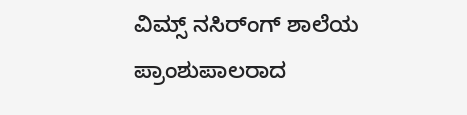ವಿಮ್ಸ್ ನಸಿರ್ಂಗ್ ಶಾಲೆಯ ಪ್ರಾಂಶುಪಾಲರಾದ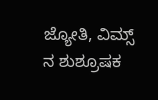ಜ್ಯೋತಿ, ವಿಮ್ಸ್ ನ ಶುಶ್ರೂಷಕ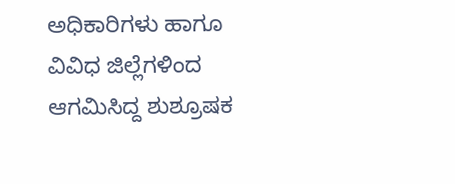ಅಧಿಕಾರಿಗಳು ಹಾಗೂ ವಿವಿಧ ಜಿಲ್ಲೆಗಳಿಂದ ಆಗಮಿಸಿದ್ದ ಶುಶ್ರೂಷಕ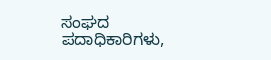ಸಂಘದ ಪದಾಧಿಕಾರಿಗಳು,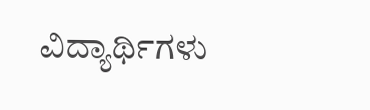ವಿದ್ಯಾರ್ಥಿಗಳು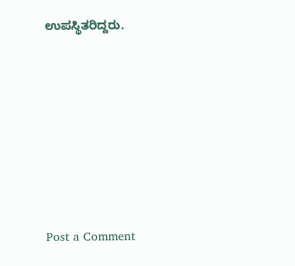ಉಪಸ್ಥಿತರಿದ್ದರು.







Post a Comment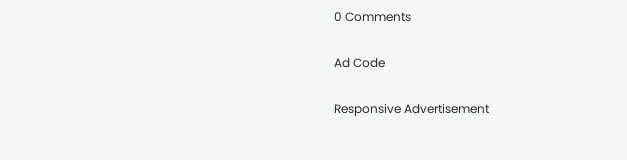0 Comments

Ad Code

Responsive Advertisement